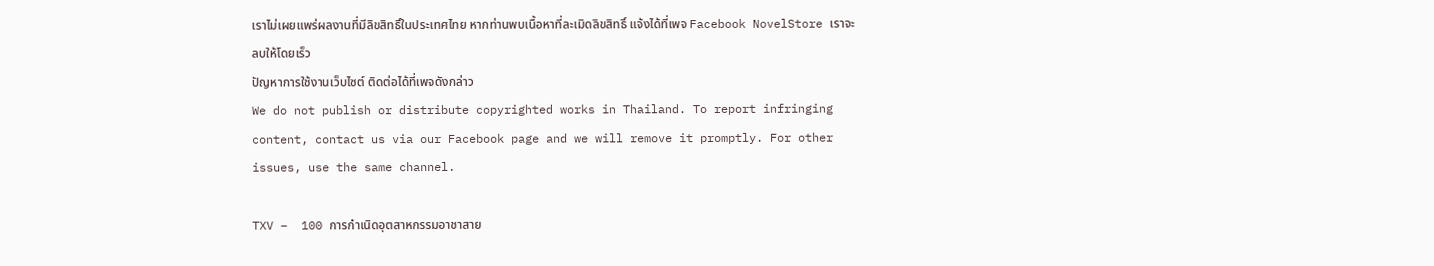เราไม่เผยแพร่ผลงานที่มีลิขสิทธิ์ในประเทศไทย หากท่านพบเนื้อหาที่ละเมิดลิขสิทธิ์ แจ้งได้ที่เพจ Facebook NovelStore เราจะลบให้โดยเร็ว
ปัญหาการใช้งานเว็บไซต์ ติดต่อได้ที่เพจดังกล่าว
We do not publish or distribute copyrighted works in Thailand. To report infringing content, contact us via our Facebook page and we will remove it promptly. For other issues, use the same channel.

TXV –  100 การกำเนิดอุตสาหกรรมอาชาสาย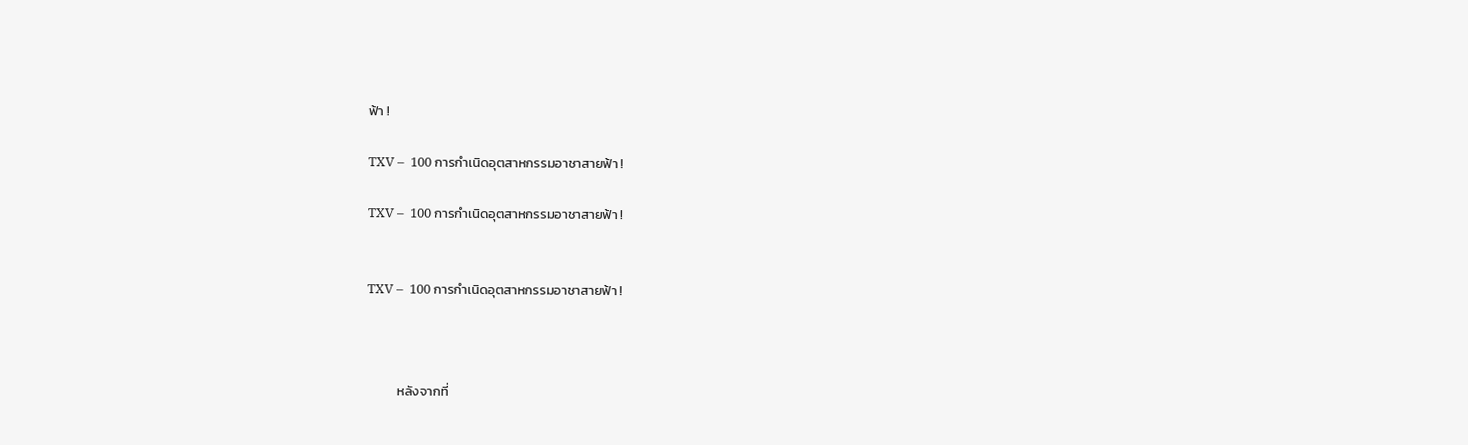ฟ้า !

TXV –  100 การกำเนิดอุตสาหกรรมอาชาสายฟ้า !

TXV –  100 การกำเนิดอุตสาหกรรมอาชาสายฟ้า !


TXV –  100 การกำเนิดอุตสาหกรรมอาชาสายฟ้า !



          หลังจากที่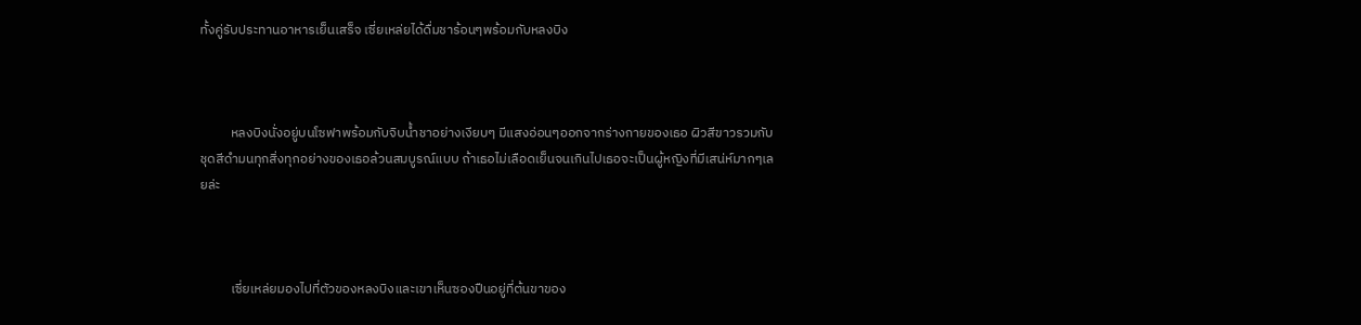ทั้งคู่รับประทานอาหารเย็นเสร็จ เซี่ยเหล่ยได้ดื่มชาร้อนๆพร้อมกับหลงบิง



          หลงบิงนั่งอยู่บนโซฟาพร้อมกับจิบน้ำชาอย่างเงียบๆ มีแสงอ่อนๆออกจากร่างกายของเธอ ผิวสีขาวรวมกับชุดสีดำมนทุกสิ่งทุกอย่างของเธอล้วนสมบูรณ์แบบ ถ้าเธอไม่เลือดเย็นจนเกินไปเธอจะเป็นผู้หญิงที่มีเสน่ห์มากๆเลยล่ะ



          เซี่ยเหล่ยมองไปที่ตัวของหลงบิงและเขาเห็นซองปืนอยู่ที่ต้นขาของ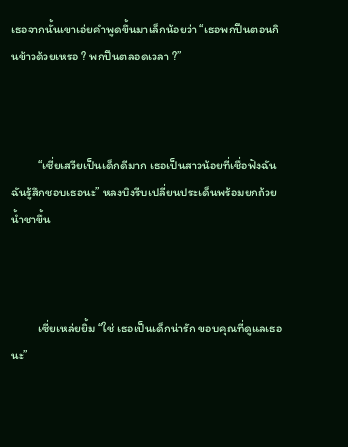เธอจากนั้นเขาเอ่ยคำพูดขึ้นมาเล็กน้อยว่า “เธอพกปืนตอนกินข้าวด้วยเหรอ ? พกปืนตลอดเวลา ?”



          “เซี่ยเสวียเป็นเด็กดีมาก เธอเป็นสาวน้อยที่เชื่อฟังฉัน ฉันรู้สึกชอบเธอนะ” หลงบิงรีบเปลี่ยนประเด็นพร้อมยกถ้วยน้ำชาขึ้น



          เซี่ยเหล่ยยิ้ม “ใช่ เธอเป็นเด็กน่ารัก ขอบคุณที่ดูแลเธอนะ”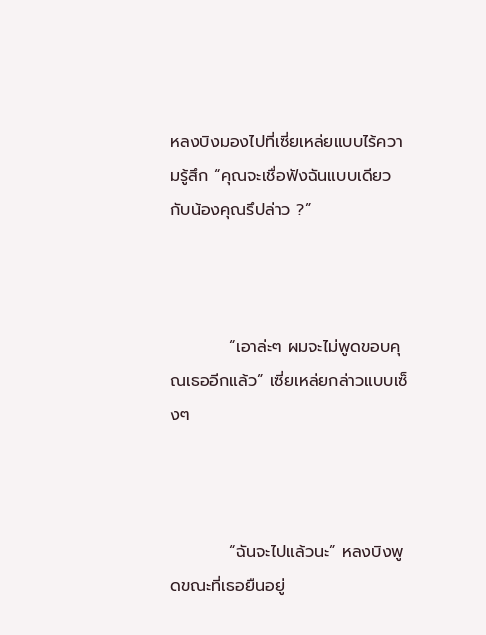หลงบิงมองไปที่เซี่ยเหล่ยแบบไร้ความรู้สึก “คุณจะเชื่อฟังฉันแบบเดียวกับน้องคุณรึปล่าว ?”



          “เอาล่ะๆ ผมจะไม่พูดขอบคุณเธออีกแล้ว” เซี่ยเหล่ยกล่าวแบบเซ็งๆ



          “ฉันจะไปแล้วนะ” หลงบิงพูดขณะที่เธอยืนอยู่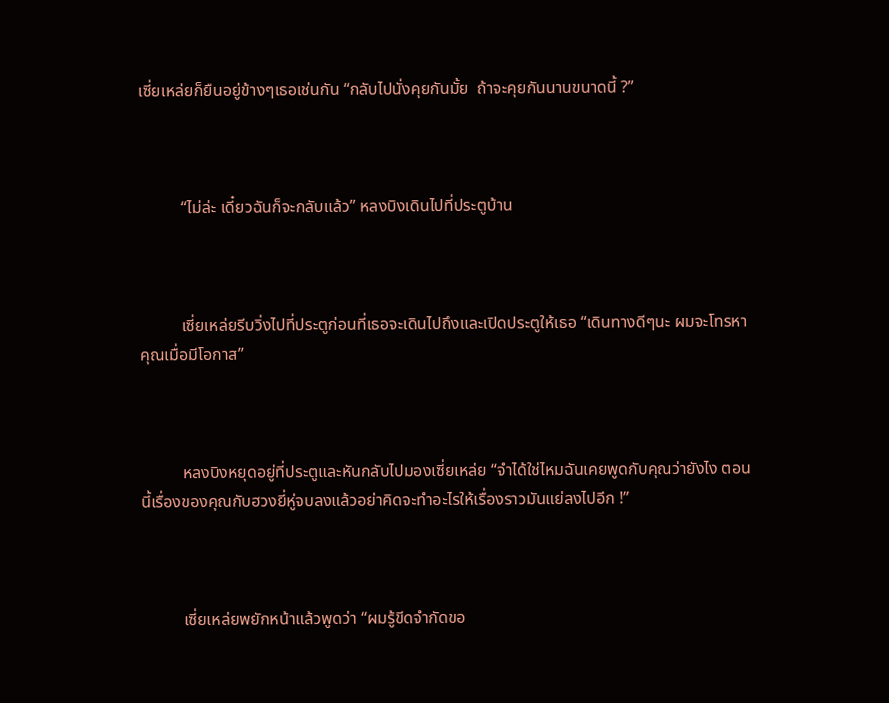เซี่ยเหล่ยก็ยืนอยู่ข้างๆเธอเช่นกัน “กลับไปนั่งคุยกันมั้ย  ถ้าจะคุยกันนานขนาดนี้ ?”



          “ไม่ล่ะ เดี๋ยวฉันก็จะกลับแล้ว” หลงบิงเดินไปที่ประตูบ้าน



          เซี่ยเหล่ยรีบวิ่งไปที่ประตูก่อนที่เธอจะเดินไปถึงและเปิดประตูให้เธอ “เดินทางดีๆนะ ผมจะโทรหาคุณเมื่อมีโอกาส”



          หลงบิงหยุดอยู่ที่ประตูและหันกลับไปมองเซี่ยเหล่ย “จำได้ใช่ไหมฉันเคยพูดกับคุณว่ายังไง ตอนนี้เรื่องของคุณกับฮวงยี่หู่จบลงแล้วอย่าคิดจะทำอะไรให้เรื่องราวมันแย่ลงไปอีก !”



          เซี่ยเหล่ยพยักหน้าแล้วพูดว่า “ผมรู้ขีดจำกัดขอ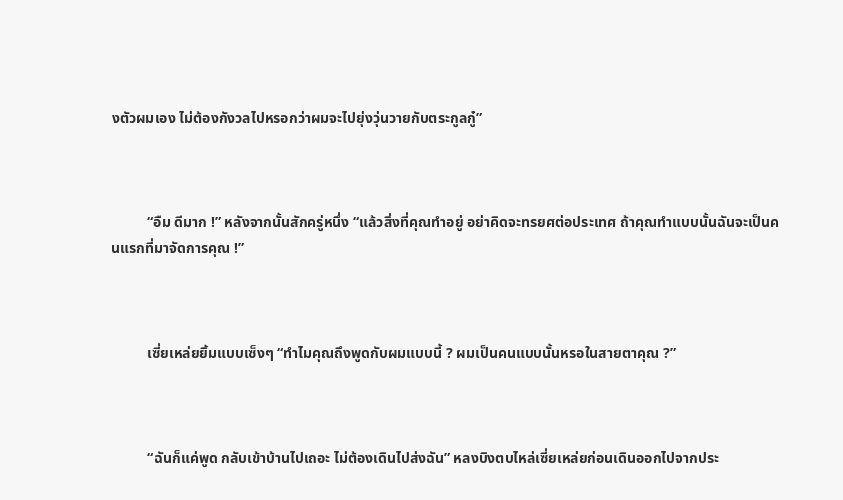งตัวผมเอง ไม่ต้องกังวลไปหรอกว่าผมจะไปยุ่งวุ่นวายกับตระกูลกู๋”



          “อืม ดีมาก !” หลังจากนั้นสักครู่หนึ่ง “แล้วสิ่งที่คุณทำอยู่ อย่าคิดจะทรยศต่อประเทศ ถ้าคุณทำแบบนั้นฉันจะเป็นคนแรกที่มาจัดการคุณ !”



          เซี่ยเหล่ยยิ้มแบบเซ็งๆ “ทำไมคุณถึงพูดกับผมแบบนี้ ? ผมเป็นคนแบบนั้นหรอในสายตาคุณ ?”



          “ฉันก็แค่พูด กลับเข้าบ้านไปเถอะ ไม่ต้องเดินไปส่งฉัน” หลงบิงตบไหล่เซี่ยเหล่ยก่อนเดินออกไปจากประ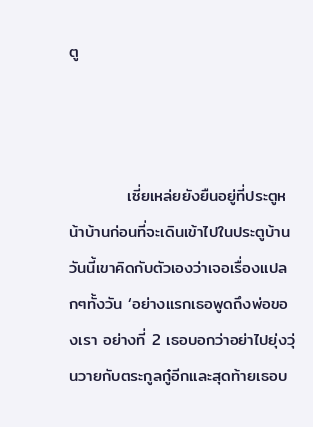ตู



          เซี่ยเหล่ยยังยืนอยู่ที่ประตูหน้าบ้านก่อนที่จะเดินเข้าไปในประตูบ้าน วันนี้เขาคิดกับตัวเองว่าเจอเรื่องแปลกๆทั้งวัน ‘อย่างแรกเธอพูดถึงพ่อของเรา อย่างที่ 2 เธอบอกว่าอย่าไปยุ่งวุ่นวายกับตระกูลกู๋อีกและสุดท้ายเธอบ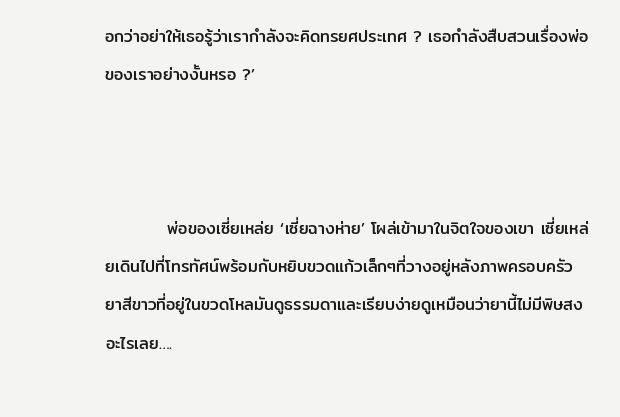อกว่าอย่าให้เธอรู้ว่าเรากำลังจะคิดทรยศประเทศ ? เธอกำลังสืบสวนเรื่องพ่อของเราอย่างงั้นหรอ ?’



          พ่อของเซี่ยเหล่ย ‘เซี่ยฉางห่าย’ โผล่เข้ามาในจิตใจของเขา เซี่ยเหล่ยเดินไปที่โทรทัศน์พร้อมกับหยิบขวดแก้วเล็กๆที่วางอยู่หลังภาพครอบครัว ยาสีขาวที่อยู่ในขวดโหลมันดูธรรมดาและเรียบง่ายดูเหมือนว่ายานี้ไม่มีพิษสงอะไรเลย….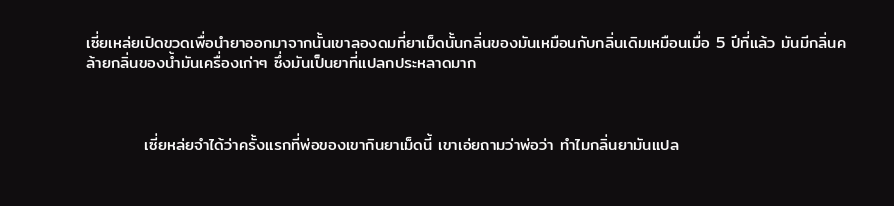เซี่ยเหล่ยเปิดขวดเพื่อนำยาออกมาจากนั้นเขาลองดมที่ยาเม็ดนั้นกลิ่นของมันเหมือนกับกลิ่นเดิมเหมือนเมื่อ 5 ปีที่แล้ว มันมีกลิ่นคล้ายกลิ่นของน้ำมันเครื่องเก่าๆ ซึ่งมันเป็นยาที่แปลกประหลาดมาก



          เซี่ยหล่ยจำได้ว่าครั้งแรกที่พ่อของเขากินยาเม็ดนี้ เขาเอ่ยถามว่าพ่อว่า ทำไมกลิ่นยามันแปล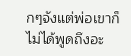กๆจังแต่พ่อเขาก็ไม่ได้พูดถึงอะ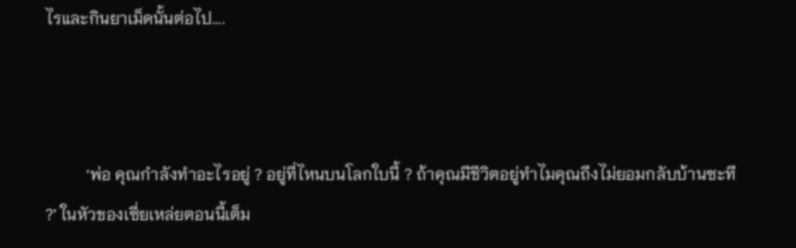ไรและกินยาเม็ดนั้นต่อไป....



          ‘พ่อ คุณกำลังทำอะไรอยู่ ? อยู่ที่ไหนบนโลกใบนี้ ? ถ้าคุณมีชีวิตอยู่ทำไมคุณถึงไม่ยอมกลับบ้านซะที ?’ ในหัวของเซี่ยเหล่ยตอนนี้เต็ม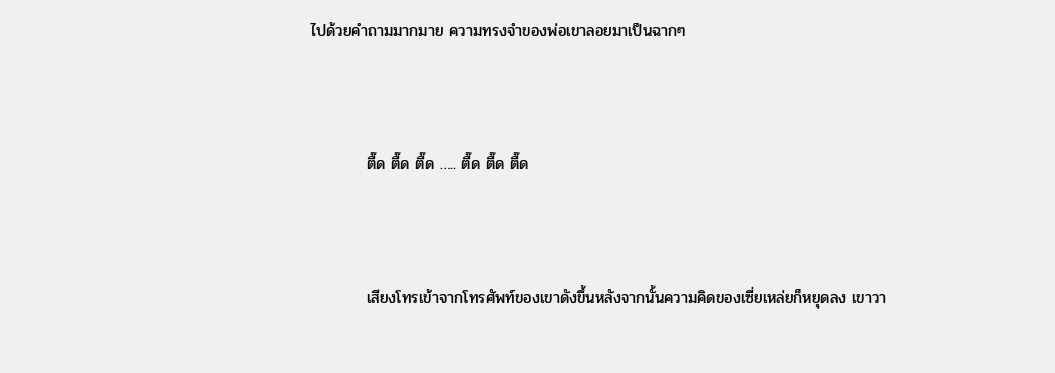ไปด้วยคำถามมากมาย ความทรงจำของพ่อเขาลอยมาเป็นฉากๆ



          ตื๊ด ตื๊ด ตื๊ด ….. ตื๊ด ตื๊ด ตื๊ด



          เสียงโทรเข้าจากโทรศัพท์ของเขาดังขึ้นหลังจากนั้นความคิดของเซี่ยเหล่ยก็หยุดลง เขาวา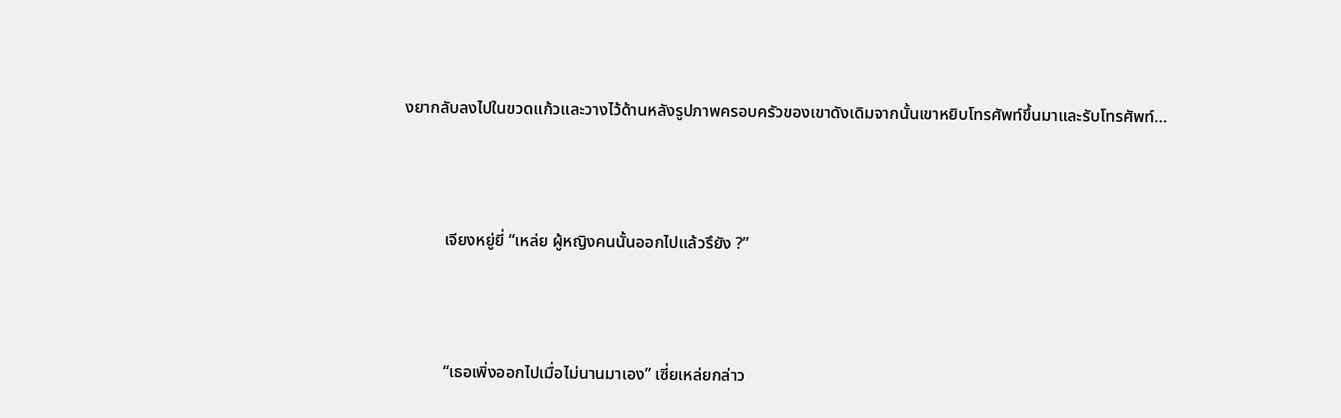งยากลับลงไปในขวดแก้วและวางไว้ด้านหลังรูปภาพครอบครัวของเขาดังเดิมจากนั้นเขาหยิบโทรศัพท์ขึ้นมาและรับโทรศัพท์…



          เจียงหยู่ยี่ “เหล่ย ผู้หญิงคนนั้นออกไปแล้วรึยัง ?”



          “เธอเพิ่งออกไปเมื่อไม่นานมาเอง” เซี่ยเหล่ยกล่าว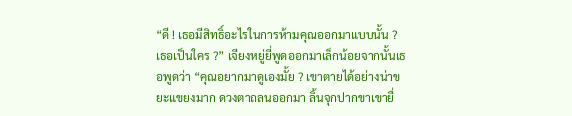“ดี ! เธอมีสิทธิ์อะไรในการห้ามคุณออกมาแบบนั้น ? เธอเป็นใคร ?” เจียงหยู่ยี่พูดออกมาเล็กน้อยจากนั้นเธอพูดว่า “คุณอยากมาดูเองมั้ย ? เขาตายได้อย่างน่าขยะแขยงมาก ดวงตาถลนออกมา ลิ้นจุกปากขาเขายื่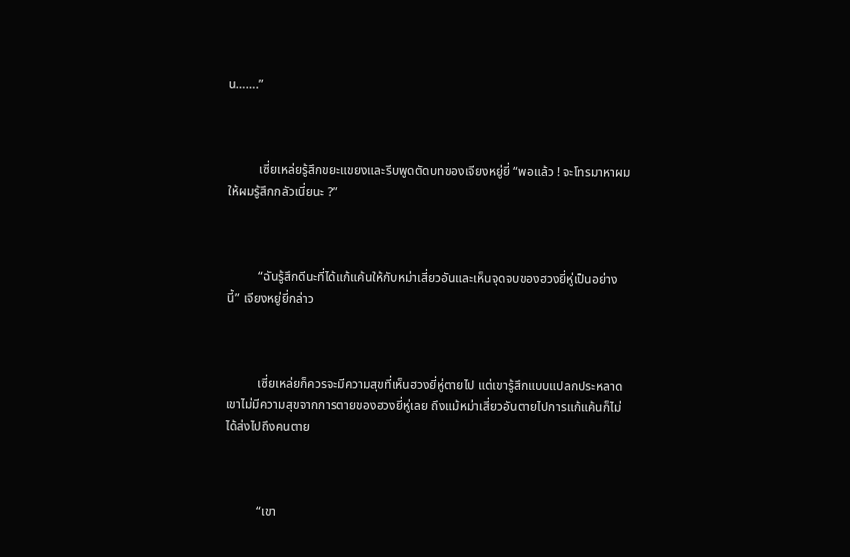น…….”



          เซี่ยเหล่ยรู้สึกขยะแขยงและรีบพูดตัดบทของเจียงหยู่ยี่ “พอแล้ว ! จะโทรมาหาผมให้ผมรู้สึกกลัวเนี่ยนะ ?”



          “ฉันรู้สึกดีนะที่ได้แก้แค้นให้กับหม่าเสี่ยวอันและเห็นจุดจบของฮวงยี่หู่เป็นอย่างนี้” เจียงหยู่ยี่กล่าว



          เซี่ยเหล่ยก็ควรจะมีความสุขที่เห็นฮวงยี่หู่ตายไป แต่เขารู้สึกแบบแปลกประหลาดเขาไม่มีความสุขจากการตายของฮวงยี่หู่เลย ถึงแม้หม่าเสี่ยวอันตายไปการแก้แค้นก็ไม่ได้ส่งไปถึงคนตาย



          “เขา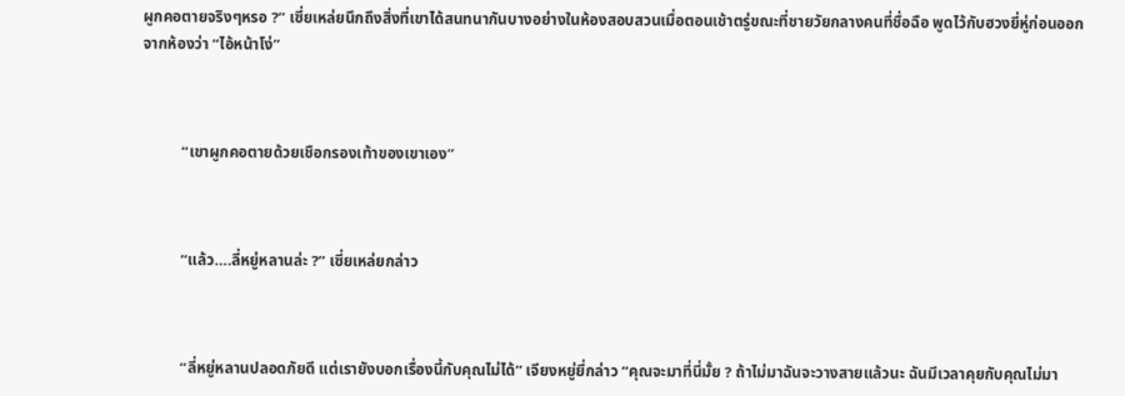ผูกคอตายจริงๆหรอ ?” เซี่ยเหล่ยนึกถึงสิ่งที่เขาได้สนทนากันบางอย่างในห้องสอบสวนเมื่อตอนเช้าตรู่ขณะที่ชายวัยกลางคนที่ชื่อฉือ พูดไว้กับฮวงยี่หู่ก่อนออกจากห้องว่า “ไอ้หน้าโง่”



          “เขาผูกคอตายด้วยเชือกรองเท้าของเขาเอง”



          “แล้ว….ลี่หยู่หลานล่ะ ?” เซี่ยเหล่ยกล่าว



          “ลี่หยู่หลานปลอดภัยดี แต่เรายังบอกเรื่องนี้กับคุณไม่ได้” เจียงหยู่ยี่กล่าว “คุณจะมาที่นี่มั้ย ? ถ้าไม่มาฉันจะวางสายแล้วนะ ฉันมีเวลาคุยกับคุณไม่มา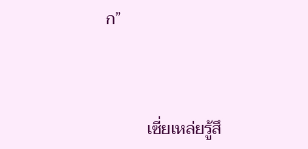ก”



          เซี่ยเหล่ยรู้สึ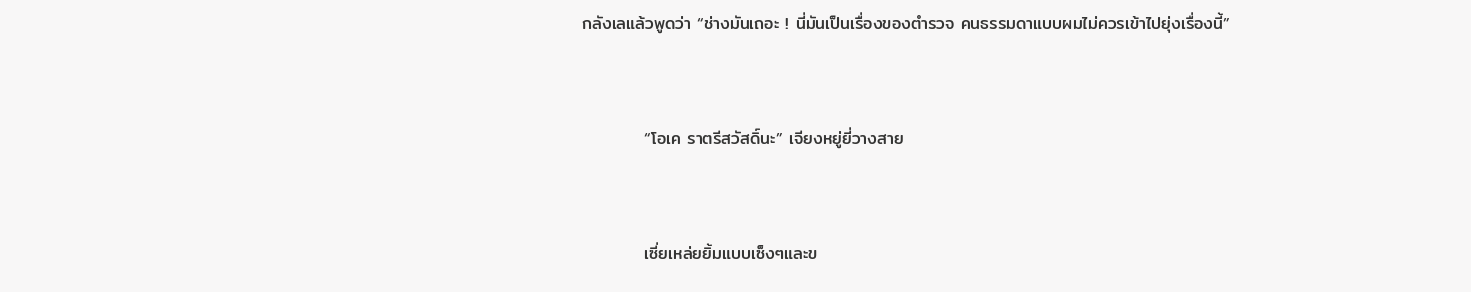กลังเลแล้วพูดว่า “ช่างมันเถอะ ! นี่มันเป็นเรื่องของตำรวจ คนธรรมดาแบบผมไม่ควรเข้าไปยุ่งเรื่องนี้”



          “โอเค ราตรีสวัสดิ์นะ” เจียงหยู่ยี่วางสาย



          เซี่ยเหล่ยยิ้มแบบเซ็งๆและข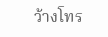ว้างโทร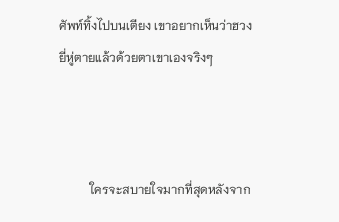ศัพท์ทิ้งไปบนเตียง เขาอยากเห็นว่าฮวงยี่หู่ตายแล้วด้วยตาเขาเองจริงๆ



          ใครจะสบายใจมากที่สุดหลังจาก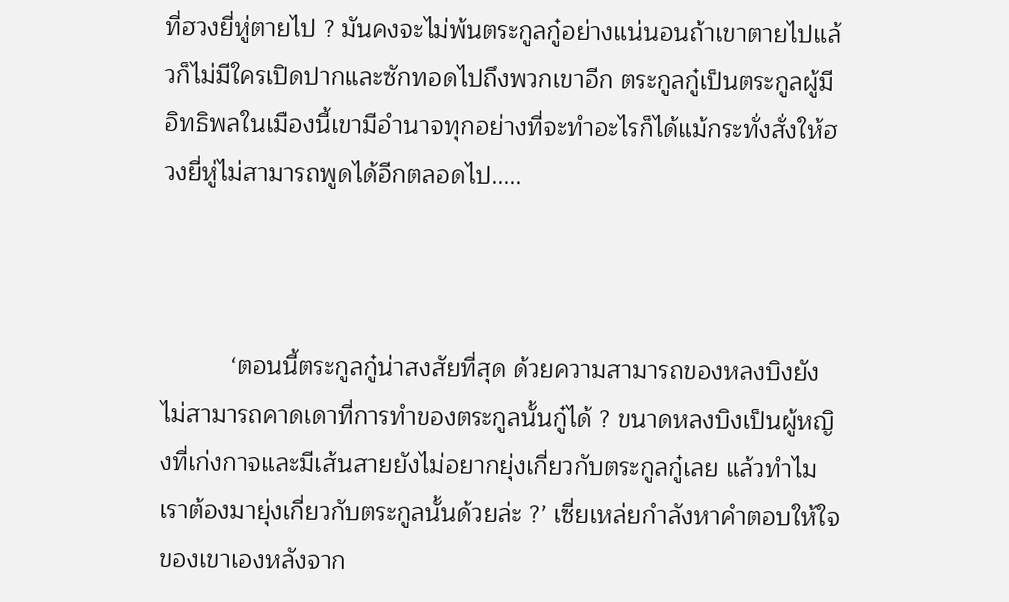ที่ฮวงยี่หู่ตายไป ? มันคงจะไม่พ้นตระกูลกู๋อย่างแน่นอนถ้าเขาตายไปแล้วก็ไม่มีใครเปิดปากและซักทอดไปถึงพวกเขาอีก ตระกูลกู๋เป็นตระกูลผู้มีอิทธิพลในเมืองนี้เขามีอำนาจทุกอย่างที่จะทำอะไรก็ได้แม้กระทั่งสั่งให้ฮวงยี่หู่ไม่สามารถพูดได้อีกตลอดไป.....



          ‘ตอนนี้ตระกูลกู๋น่าสงสัยที่สุด ด้วยความสามารถของหลงบิงยังไม่สามารถคาดเดาที่การทำของตระกูลนั้นกู๋ได้ ? ขนาดหลงบิงเป็นผู้หญิงที่เก่งกาจและมีเส้นสายยังไม่อยากยุ่งเกี่ยวกับตระกูลกู๋เลย แล้วทำไมเราต้องมายุ่งเกี่ยวกับตระกูลนั้นด้วยล่ะ ?’ เซี่ยเหล่ยกำลังหาคำตอบให้ใจของเขาเองหลังจาก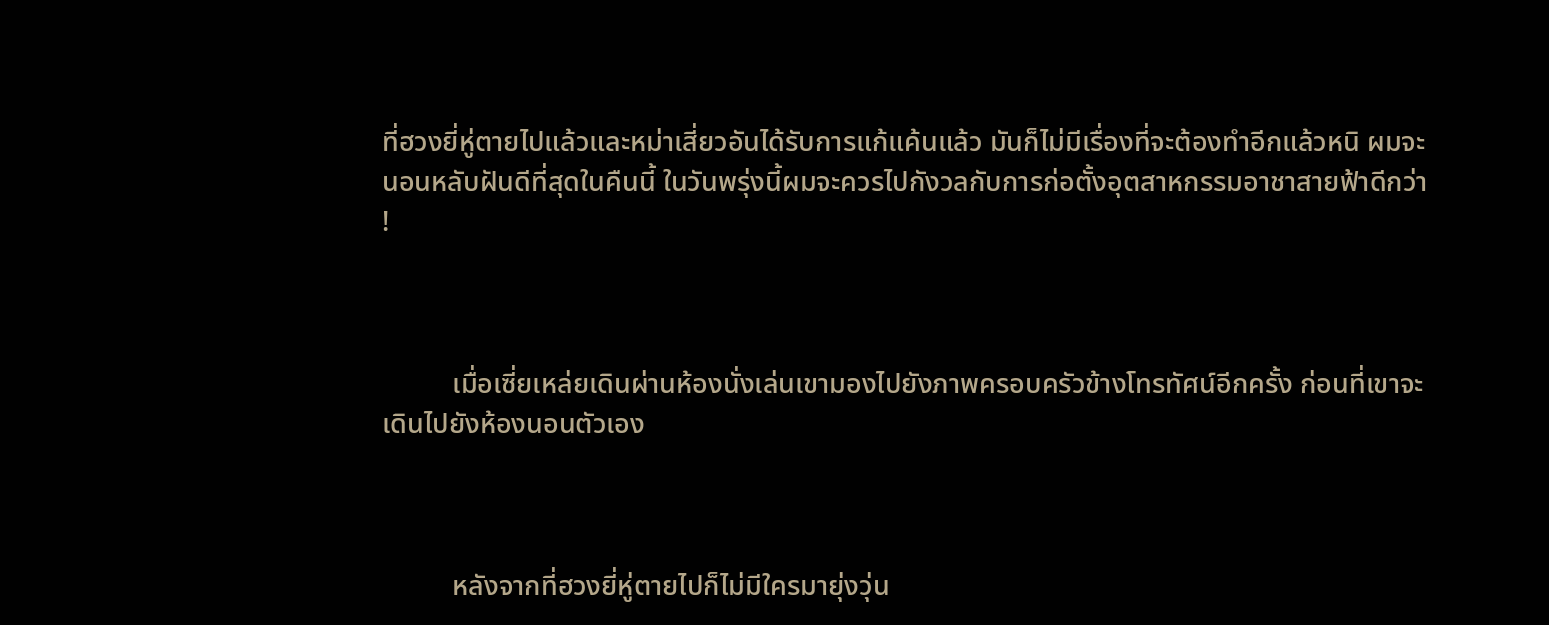ที่ฮวงยี่หู่ตายไปแล้วและหม่าเสี่ยวอันได้รับการแก้แค้นแล้ว มันก็ไม่มีเรื่องที่จะต้องทำอีกแล้วหนิ ผมจะนอนหลับฝันดีที่สุดในคืนนี้ ในวันพรุ่งนี้ผมจะควรไปกังวลกับการก่อตั้งอุตสาหกรรมอาชาสายฟ้าดีกว่า !



          เมื่อเซี่ยเหล่ยเดินผ่านห้องนั่งเล่นเขามองไปยังภาพครอบครัวข้างโทรทัศน์อีกครั้ง ก่อนที่เขาจะเดินไปยังห้องนอนตัวเอง



          หลังจากที่ฮวงยี่หู่ตายไปก็ไม่มีใครมายุ่งวุ่น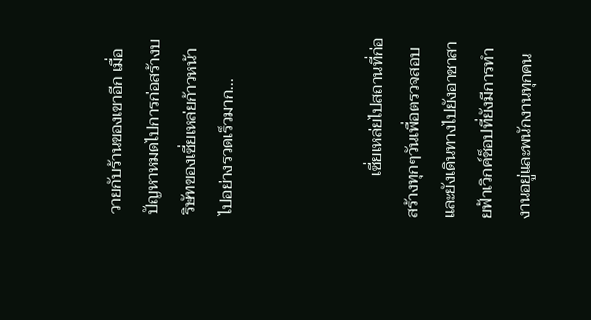วายกับร้านของเขาอีก เมื่อปัญหาหมดไปการก่อสร้างบริษัทของเซี่ยเหล่ยก้าวหน้าไปอย่างรวดเร็วมาก...



          เซี่ยเหล่ยไปสถานที่ก่อสร้างทุกๆวันเพื่อตรวจสอบและยังเดินทางไปยังอาชาสายฟ้าเวิกค์ช็อปที่ยังมีการทำงานอยู่และพนักงานทุกคน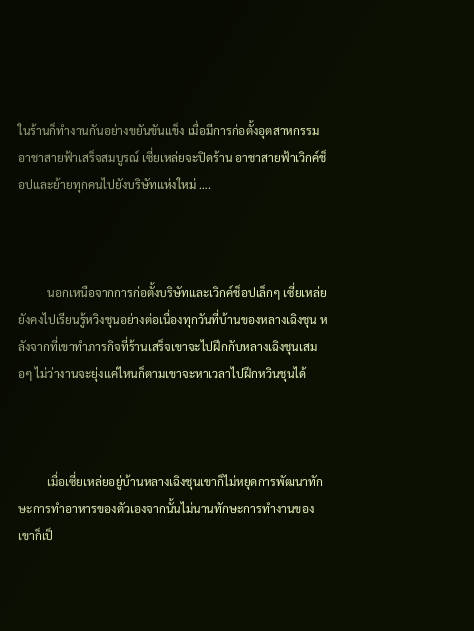ในร้านก็ทำงานกันอย่างขยันขันแข็ง เมื่อมีการก่อตั้งอุตสาหกรรมอาชาสายฟ้าเสร็จสมบูรณ์ เซี่ยเหล่ยจะปิดร้าน อาชาสายฟ้าเวิกค์ช็อปและย้ายทุกคนไปยังบริษัทแห่งใหม่ ….



          นอกเหนือจากการก่อตั้งบริษัทและเวิกค์ช็อปเล็กๆ เซี่ยเหล่ยยังคงไปเรียนรู้หวิงชุนอย่างต่อเนื่องทุกวันที่บ้านของหลางเฉิงชุน หลังจากที่เขาทำภารกิจที่ร้านเสร็จเขาจะไปฝึกกับหลางเฉิงชุนเสมอๆ ไม่ว่างานจะยุ่งแค่ไหนก็ตามเขาจะหาเวลาไปฝึกหวินชุนได้



          เมื่อเซี่ยเหล่ยอยู่บ้านหลางเฉิงชุนเขาก็ไม่หยุดการพัฒนาทักษะการทำอาหารของตัวเองจากนั้นไม่นานทักษะการทำงานของเขาก็เป็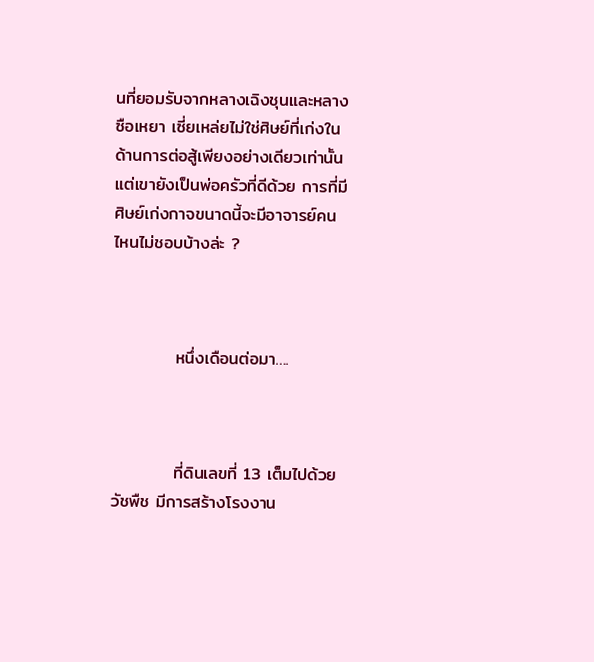นที่ยอมรับจากหลางเฉิงชุนและหลางซือเหยา เซี่ยเหล่ยไม่ใช่ศิษย์ที่เก่งในด้านการต่อสู้เพียงอย่างเดียวเท่านั้นแต่เขายังเป็นพ่อครัวที่ดีด้วย การที่มีศิษย์เก่งกาจขนาดนี้จะมีอาจารย์คนไหนไม่ชอบบ้างล่ะ ?



          หนึ่งเดือนต่อมา….



          ที่ดินเลขที่ 13 เต็มไปด้วยวัชพืช มีการสร้างโรงงาน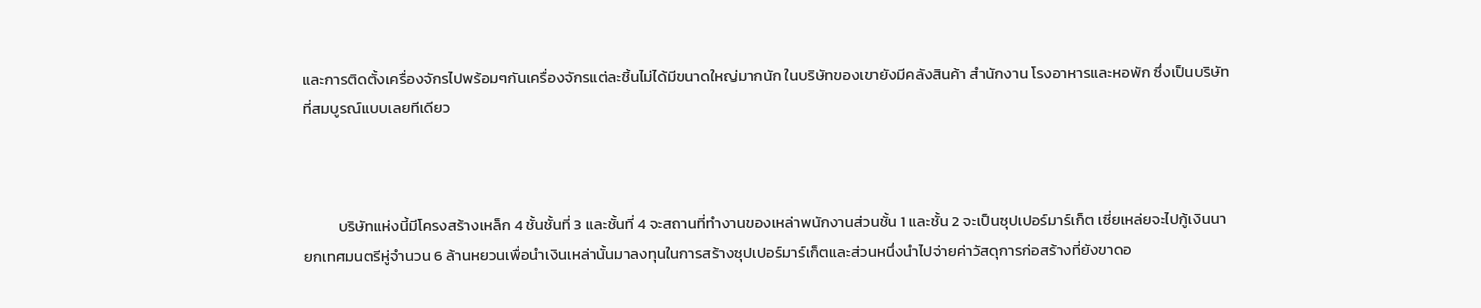และการติดตั้งเครื่องจักรไปพร้อมๆกันเครื่องจักรแต่ละชิ้นไม่ได้มีขนาดใหญ่มากนัก ในบริษัทของเขายังมีคลังสินค้า สำนักงาน โรงอาหารและหอพัก ซึ่งเป็นบริษัทที่สมบูรณ์แบบเลยทีเดียว



          บริษัทแห่งนี้มีโครงสร้างเหล็ก 4 ชั้นชั้นที่ 3 และชั้นที่ 4 จะสถานที่ทำงานของเหล่าพนักงานส่วนชั้น 1 และชั้น 2 จะเป็นซุปเปอร์มาร์เก็ต เซี่ยเหล่ยจะไปกู้เงินนายกเทศมนตรีหู่จำนวน 6 ล้านหยวนเพื่อนำเงินเหล่านั้นมาลงทุนในการสร้างซุปเปอร์มาร์เก็ตและส่วนหนึ่งนำไปจ่ายค่าวัสดุการก่อสร้างที่ยังขาดอ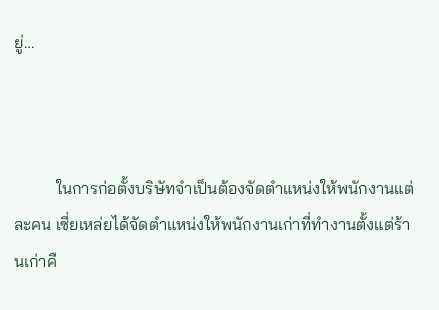ยู่…



          ในการก่อตั้งบริษัทจำเป็นต้องจัดตำแหน่งให้พนักงานแต่ละคน เซี่ยเหล่ยได้จัดตำแหน่งให้พนักงานเก่าที่ทำงานตั้งแต่ร้านเก่าคื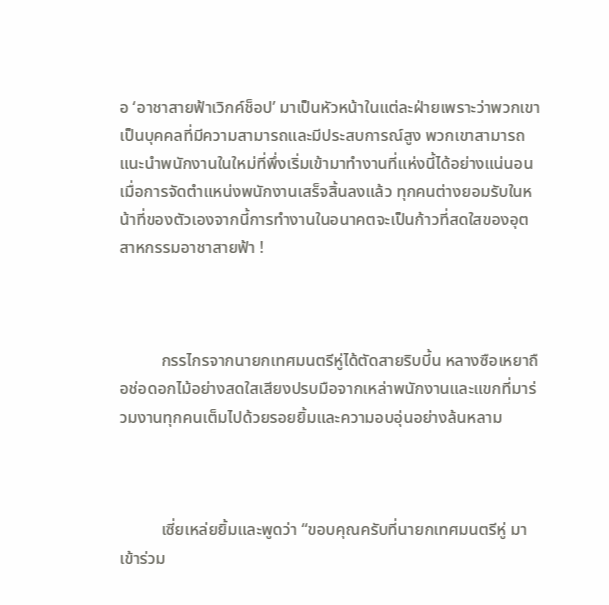อ ‘อาชาสายฟ้าเวิกค์ช็อป’ มาเป็นหัวหน้าในแต่ละฝ่ายเพราะว่าพวกเขาเป็นบุคคลที่มีความสามารถและมีประสบการณ์สูง พวกเขาสามารถแนะนำพนักงานในใหม่ที่พึ่งเริ่มเข้ามาทำงานที่แห่งนี้ได้อย่างแน่นอน เมื่อการจัดตำแหน่งพนักงานเสร็จสิ้นลงแล้ว ทุกคนต่างยอมรับในหน้าที่ของตัวเองจากนี้การทำงานในอนาคตจะเป็นก้าวที่สดใสของอุตสาหกรรมอาชาสายฟ้า !



          กรรไกรจากนายกเทศมนตรีหู่ได้ตัดสายริบบี้น หลางซือเหยาถือช่อดอกไม้อย่างสดใสเสียงปรบมือจากเหล่าพนักงานและแขกที่มาร่วมงานทุกคนเต็มไปด้วยรอยยิ้มและความอบอุ่นอย่างล้นหลาม



          เซี่ยเหล่ยยิ้มและพูดว่า “ขอบคุณครับที่นายกเทศมนตรีหู่ มาเข้าร่วม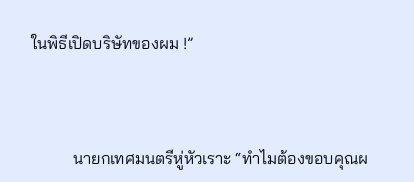ในพิธีเปิดบริษัทของผม !”



          นายกเทศมนตรีหู่หัวเราะ “ทำไมต้องขอบคุณผ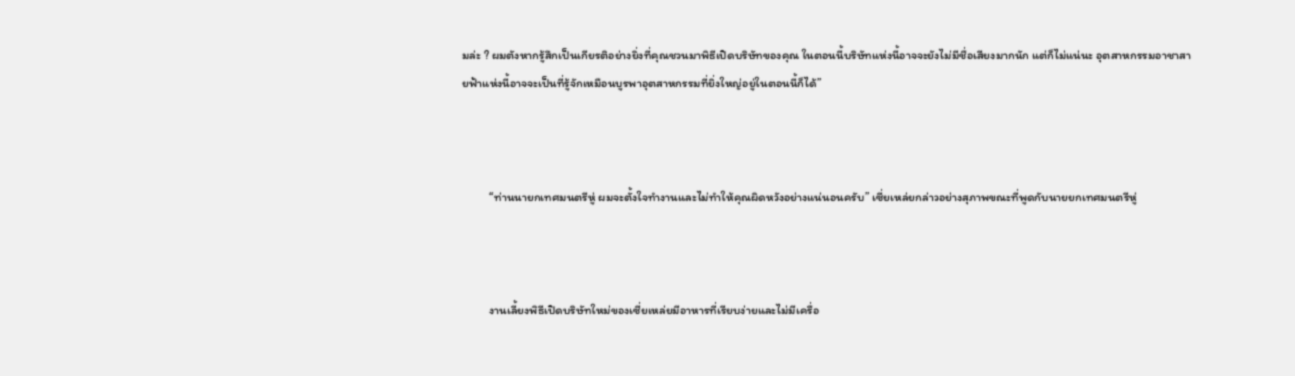มล่ะ ? ผมตังหากรู้สึกเป็นเกียรติอย่างยิ่งที่คุณชวนมาพิธีเปิดบริษัทของคุณ ในตอนนี้บริษัทแห่งนี้อาจจะยังไม่มีชื่อเสียงมากนัก แต่ก็ไม่แน่นะ อุตสาหกรรมอาชาสายฟ้าแห่งนี้อาจจะเป็นที่รู้จักเหมือนบูรพาอุตสาหกรรมที่ยิ่งใหญ่อยู่ในตอนนี้ก็ได้”



          “ท่านนายกเทศมนตรีหู่ ผมจะตั้งใจทำงานและไม่ทำให้คุณผิดหวังอย่างแน่นอนครับ” เซี่ยเหล่ยกล่าวอย่างสุภาพขณะที่พูดกับนายยกเทศมนตรีหู่



          งานเลี้ยงพิธีเปิดบริษัทใหม่ของเซี่ยเหล่ยมีอาหารที่เรียบง่ายและไม่มีเครื่อ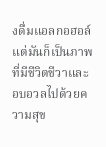งดื่มแอลกอฮอล์แต่มันก็เป็นภาพที่มีชีวิตชีวาและอบอวลไปด้วยความสุข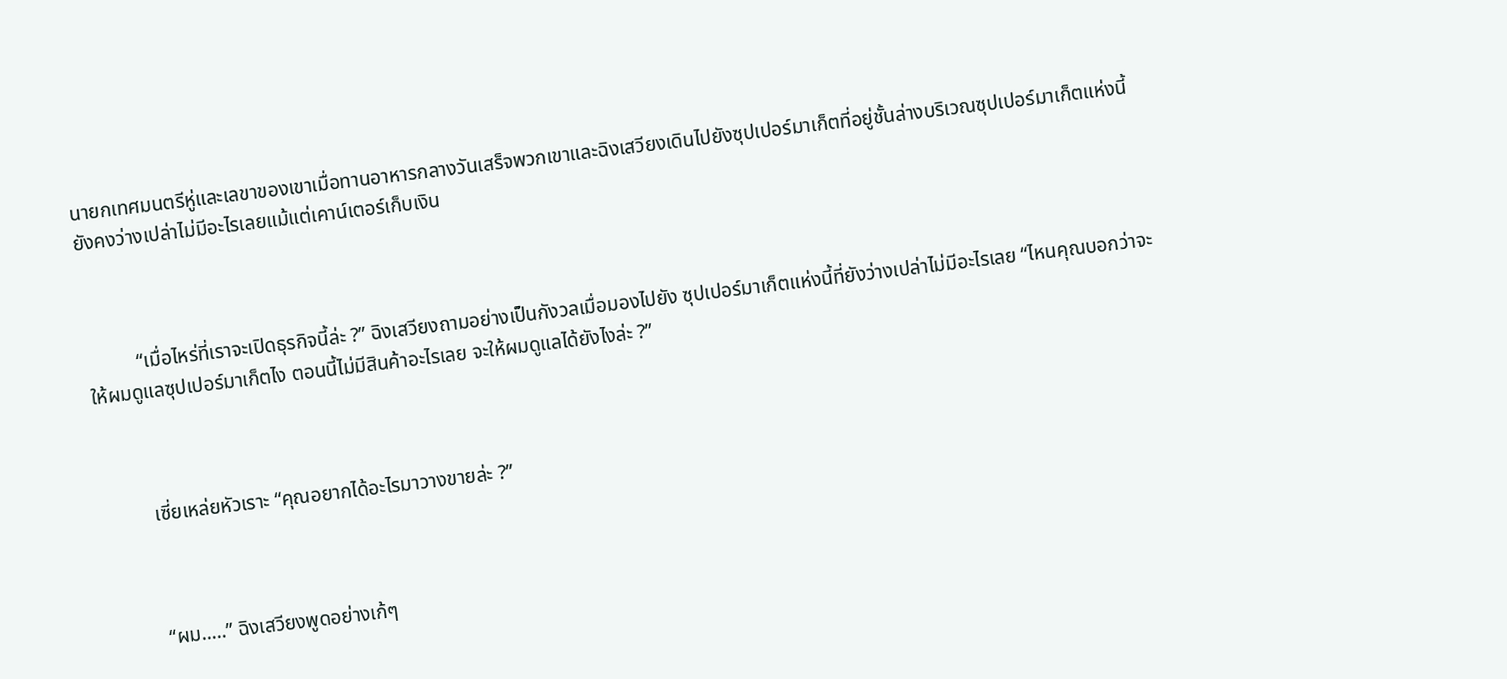นายกเทศมนตรีหู่และเลขาของเขาเมื่อทานอาหารกลางวันเสร็จพวกเขาและฉิงเสวียงเดินไปยังซุปเปอร์มาเก็ตที่อยู่ชั้นล่างบริเวณซุปเปอร์มาเก็ตแห่งนี้ยังคงว่างเปล่าไม่มีอะไรเลยแม้แต่เคาน์เตอร์เก็บเงิน



          “เมื่อไหร่ที่เราจะเปิดธุรกิจนี้ล่ะ ?” ฉิงเสวียงถามอย่างเป็นกังวลเมื่อมองไปยัง ซุปเปอร์มาเก็ตแห่งนี้ที่ยังว่างเปล่าไม่มีอะไรเลย “ไหนคุณบอกว่าจะให้ผมดูแลซุปเปอร์มาเก็ตไง ตอนนี้ไม่มีสินค้าอะไรเลย จะให้ผมดูแลได้ยังไงล่ะ ?”



          เซี่ยเหล่ยหัวเราะ “คุณอยากได้อะไรมาวางขายล่ะ ?”



          “ผม…..” ฉิงเสวียงพูดอย่างเก้ๆ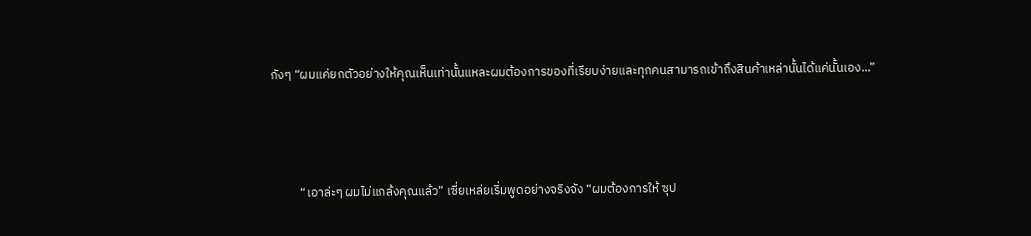กังๆ “ผมแค่ยกตัวอย่างให้คุณเห็นเท่านั้นแหละผมต้องการของที่เรียบง่ายและทุกคนสามารถเข้าถึงสินค้าเหล่านั้นได้แค่นั้นเอง...”



          “เอาล่ะๆ ผมไม่แกล้งคุณแล้ว” เซี่ยเหล่ยเริ่มพูดอย่างจริงจัง “ผมต้องการให้ ซุป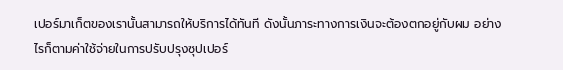เปอร์มาเก็ตของเรานั้นสามารถให้บริการได้ทันที ดังนั้นภาระทางการเงินจะต้องตกอยู่กับผม อย่างไรก็ตามค่าใช้จ่ายในการปรับปรุงซุปเปอร์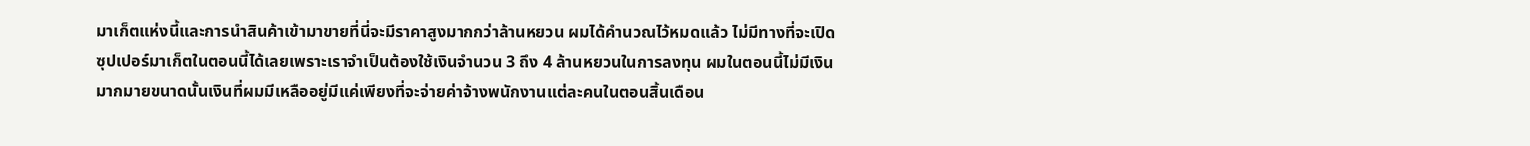มาเก็ตแห่งนี้และการนำสินค้าเข้ามาขายที่นี่จะมีราคาสูงมากกว่าล้านหยวน ผมได้คำนวณไว้หมดแล้ว ไม่มีทางที่จะเปิดซุปเปอร์มาเก็ตในตอนนี้ได้เลยเพราะเราจำเป็นต้องใช้เงินจำนวน 3 ถึง 4 ล้านหยวนในการลงทุน ผมในตอนนี้ไม่มีเงินมากมายขนาดนั้นเงินที่ผมมีเหลืออยู่มีแค่เพียงที่จะจ่ายค่าจ้างพนักงานแต่ละคนในตอนสิ้นเดือน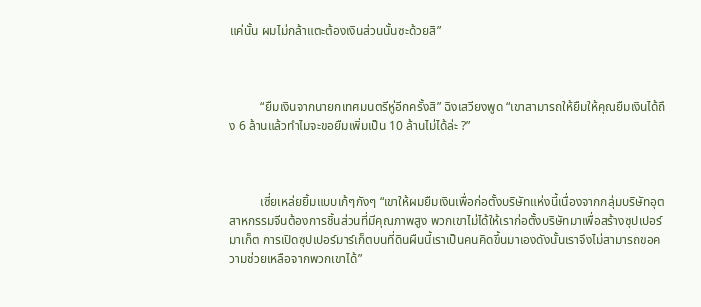แค่นั้น ผมไม่กล้าแตะต้องเงินส่วนนั้นซะด้วยสิ”



          “ยืมเงินจากนายกเทศมนตรีหู่อีกครั้งสิ” ฉิงเสวียงพูด “เขาสามารถให้ยืมให้คุณยืมเงินได้ถึง 6 ล้านแล้วทำไมจะขอยืมเพิ่มเป็น 10 ล้านไม่ได้ล่ะ ?”



          เซี่ยเหล่ยยิ้มแบบเก้ๆกังๆ “เขาให้ผมยืมเงินเพื่อก่อตั้งบริษัทแห่งนี้เนื่องจากกลุ่มบริษัทอุตสาหกรรมจีนต้องการชิ้นส่วนที่มีคุณภาพสูง พวกเขาไม่ได้ให้เราก่อตั้งบริษัทมาเพื่อสร้างซุปเปอร์มาเก็ต การเปิดซุปเปอร์มาร์เก็ตบนที่ดินผืนนี้เราเป็นคนคิดขึ้นมาเองดังนั้นเราจึงไม่สามารถขอความช่วยเหลือจากพวกเขาได้”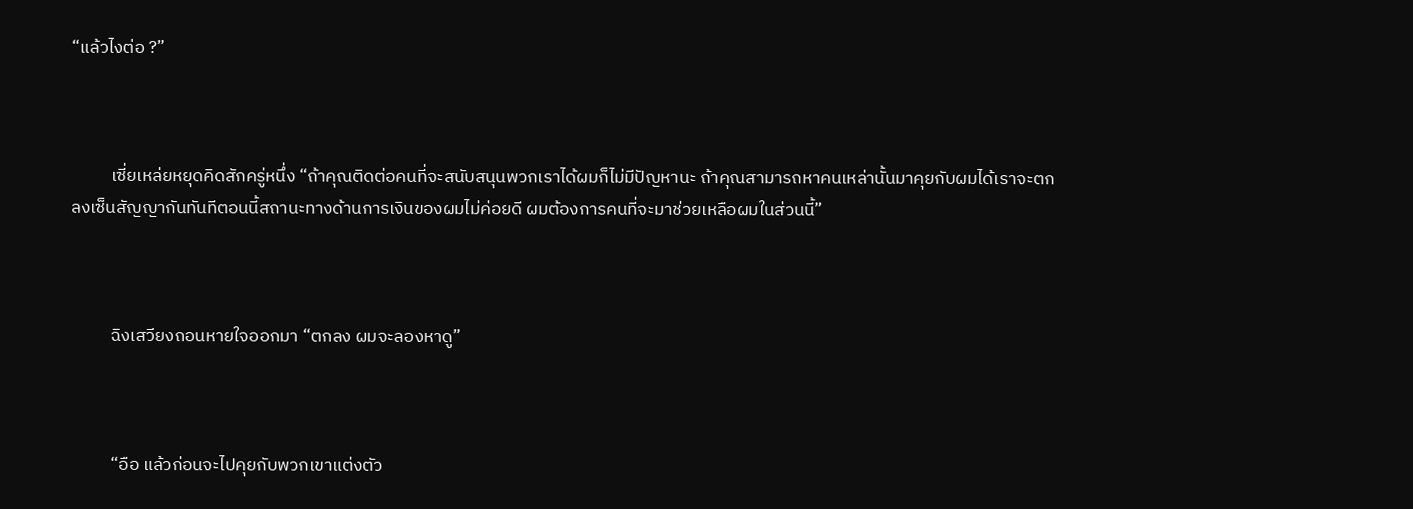“แล้วไงต่อ ?”



          เซี่ยเหล่ยหยุดคิดสักครู่หนึ่ง “ถ้าคุณติดต่อคนที่จะสนับสนุนพวกเราได้ผมก็ไม่มีปัญหานะ ถ้าคุณสามารถหาคนเหล่านั้นมาคุยกับผมได้เราจะตกลงเซ็นสัญญากันทันทีตอนนี้สถานะทางด้านการเงินของผมไม่ค่อยดี ผมต้องการคนที่จะมาช่วยเหลือผมในส่วนนี้”



          ฉิงเสวียงถอนหายใจออกมา “ตกลง ผมจะลองหาดู”



          “อือ แล้วก่อนจะไปคุยกับพวกเขาแต่งตัว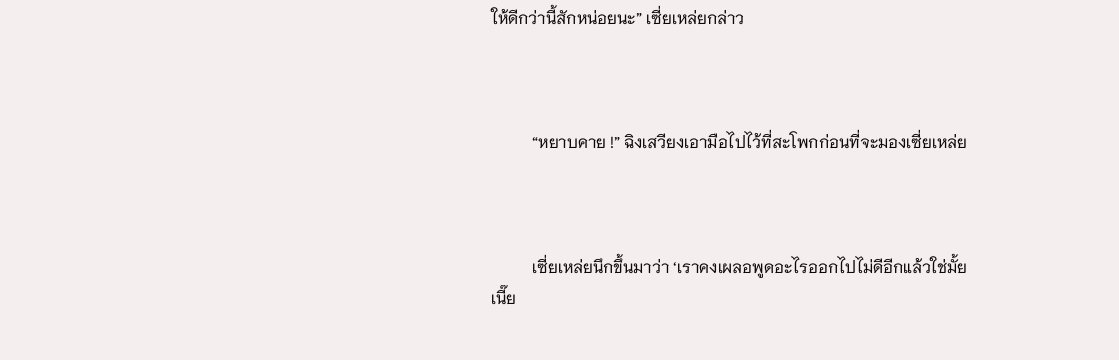ให้ดีกว่านี้สักหน่อยนะ” เซี่ยเหล่ยกล่าว



          “หยาบคาย !” ฉิงเสวียงเอามือไปไว้ที่สะโพกก่อนที่จะมองเซี่ยเหล่ย



          เซี่ยเหล่ยนึกขึ้นมาว่า ‘เราคงเผลอพูดอะไรออกไปไม่ดีอีกแล้วใช่มั้ยเนี๊ย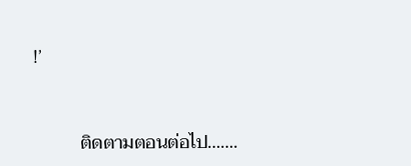!’



          ติดตามตอนต่อไป…….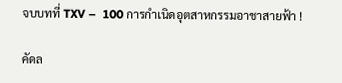จบบทที่ TXV –  100 การกำเนิดอุตสาหกรรมอาชาสายฟ้า !

คัดล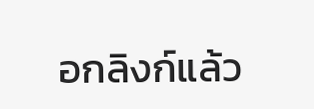อกลิงก์แล้ว